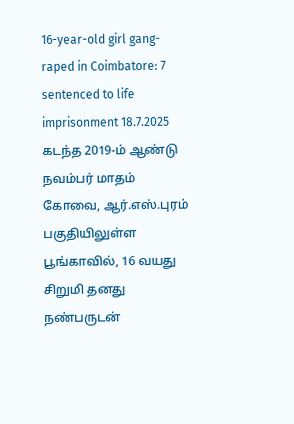16-year-old girl gang-raped in Coimbatore: 7 sentenced to life imprisonment 18.7.2025 கடந்த 2019-ம் ஆண்டு நவம்பர் மாதம் கோவை, ஆர்.எஸ்.புரம் பகுதியிலுள்ள பூங்காவில், 16 வயது சிறுமி தனது நண்பருடன்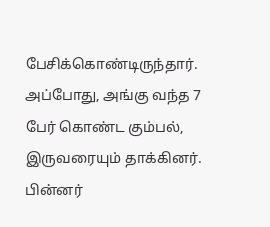பேசிக்கொண்டிருந்தார். அப்போது, அங்கு வந்த 7 பேர் கொண்ட கும்பல், இருவரையும் தாக்கினர். பின்னர்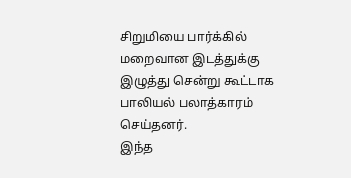சிறுமியை பார்க்கில் மறைவான இடத்துக்கு இழுத்து சென்று கூட்டாக பாலியல் பலாத்காரம் செய்தனர்.
இந்த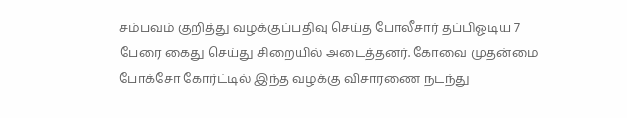சம்பவம் குறித்து வழக்குப்பதிவு செய்த போலீசார் தப்பிஓடிய 7 பேரை கைது செய்து சிறையில் அடைத்தனர். கோவை முதன்மை போக்சோ கோர்ட்டில் இந்த வழக்கு விசாரணை நடந்து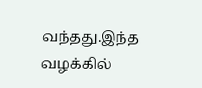வந்தது.இந்த வழக்கில்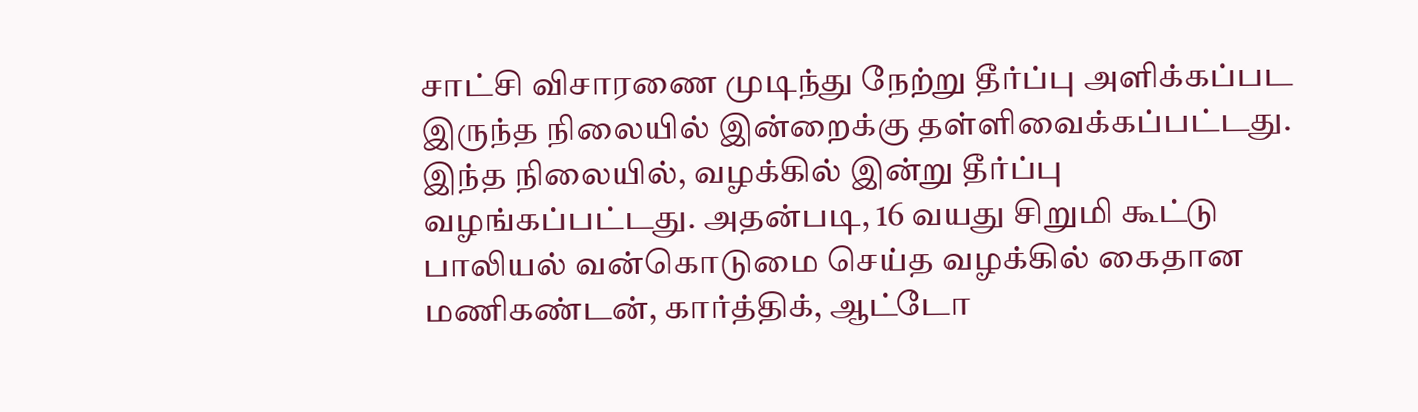சாட்சி விசாரணை முடிந்து நேற்று தீர்ப்பு அளிக்கப்பட இருந்த நிலையில் இன்றைக்கு தள்ளிவைக்கப்பட்டது.
இந்த நிலையில், வழக்கில் இன்று தீர்ப்பு வழங்கப்பட்டது. அதன்படி, 16 வயது சிறுமி கூட்டு பாலியல் வன்கொடுமை செய்த வழக்கில் கைதான மணிகண்டன், கார்த்திக், ஆட்டோ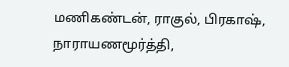மணிகண்டன், ராகுல், பிரகாஷ், நாராயணமூர்த்தி,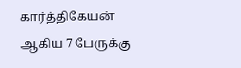கார்த்திகேயன் ஆகிய 7 பேருக்கு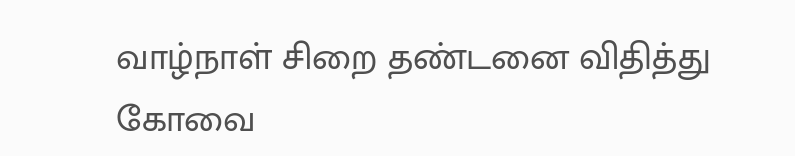வாழ்நாள் சிறை தண்டனை விதித்து கோவை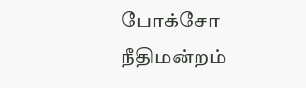போக்சோ நீதிமன்றம்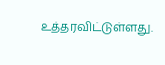உத்தரவிட்டுள்ளது.